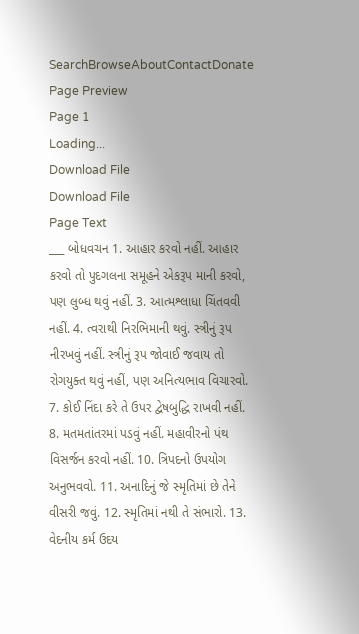SearchBrowseAboutContactDonate
Page Preview
Page 1
Loading...
Download File
Download File
Page Text
___ બોધવચન 1. આહાર કરવો નહીં. આહાર કરવો તો પુદગલના સમૂહને એકરૂપ માની કરવો, પણ લુબ્ધ થવું નહીં. 3. આત્મશ્લાધા ચિંતવવી નહીં. 4. ત્વરાથી નિરભિમાની થવું. સ્ત્રીનું રૂપ નીરખવું નહીં. સ્ત્રીનું રૂપ જોવાઈ જવાય તો રોગયુક્ત થવું નહીં, પણ અનિત્યભાવ વિચારવો. 7. કોઈ નિંદા કરે તે ઉપર દ્વેષબુદ્ધિ રાખવી નહીં. 8. મતમતાંતરમાં પડવું નહીં. મહાવીરનો પંથ વિસર્જન કરવો નહીં. 10. ત્રિપદનો ઉપયોગ અનુભવવો. 11. અનાદિનું જે સ્મૃતિમાં છે તેને વીસરી જવું. 12. સ્મૃતિમાં નથી તે સંભારો. 13. વેદનીય કર્મ ઉદય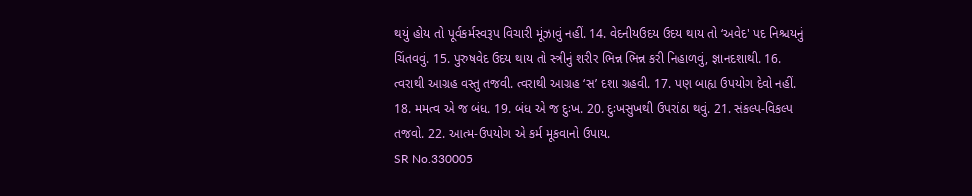થયું હોય તો પૂર્વકર્મસ્વરૂપ વિચારી મૂંઝાવું નહીં. 14. વેદનીયઉદય ઉદય થાય તો ‘અવેદ' પદ નિશ્ચયનું ચિંતવવું. 15. પુરુષવેદ ઉદય થાય તો સ્ત્રીનું શરીર ભિન્ન ભિન્ન કરી નિહાળવું, જ્ઞાનદશાથી. 16. ત્વરાથી આગ્રહ વસ્તુ તજવી. ત્વરાથી આગ્રહ ‘સ’ દશા ગ્રહવી. 17. પણ બાહ્ય ઉપયોગ દેવો નહીં. 18. મમત્વ એ જ બંધ. 19. બંધ એ જ દુઃખ. 20. દુઃખસુખથી ઉપરાંઠા થવું. 21. સંકલ્પ-વિકલ્પ તજવો. 22. આત્મ-ઉપયોગ એ કર્મ મૂકવાનો ઉપાય.
SR No.330005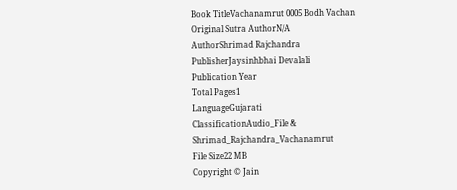Book TitleVachanamrut 0005 Bodh Vachan
Original Sutra AuthorN/A
AuthorShrimad Rajchandra
PublisherJaysinhbhai Devalali
Publication Year
Total Pages1
LanguageGujarati
ClassificationAudio_File & Shrimad_Rajchandra_Vachanamrut
File Size22 MB
Copyright © Jain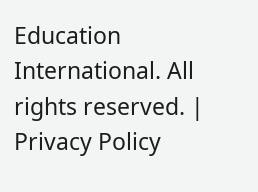Education International. All rights reserved. | Privacy Policy